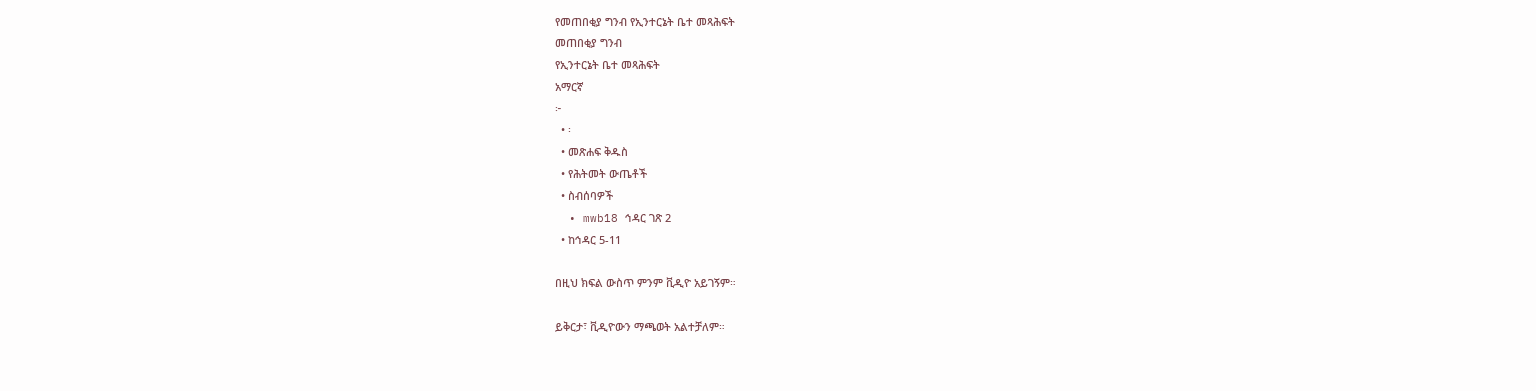የመጠበቂያ ግንብ የኢንተርኔት ቤተ መጻሕፍት
መጠበቂያ ግንብ
የኢንተርኔት ቤተ መጻሕፍት
አማርኛ
፦
  • ፡
  • መጽሐፍ ቅዱስ
  • የሕትመት ውጤቶች
  • ስብሰባዎች
  • mwb18 ኅዳር ገጽ 2
  • ከኅዳር 5-11

በዚህ ክፍል ውስጥ ምንም ቪዲዮ አይገኝም።

ይቅርታ፣ ቪዲዮውን ማጫወት አልተቻለም።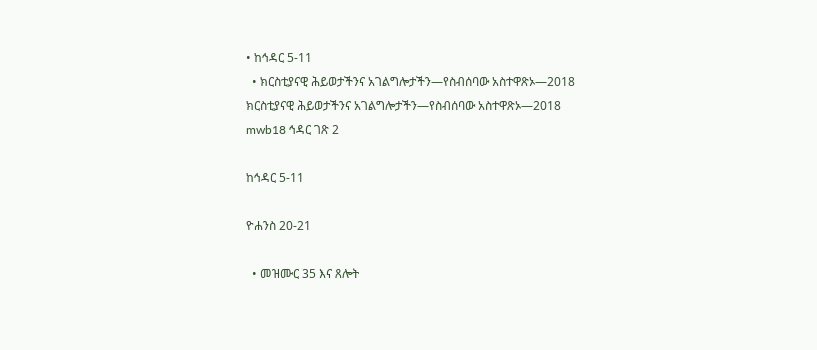• ከኅዳር 5-11
  • ክርስቲያናዊ ሕይወታችንና አገልግሎታችን—የስብሰባው አስተዋጽኦ—2018
ክርስቲያናዊ ሕይወታችንና አገልግሎታችን—የስብሰባው አስተዋጽኦ—2018
mwb18 ኅዳር ገጽ 2

ከኅዳር 5-11

ዮሐንስ 20-21

  • መዝሙር 35 እና ጸሎት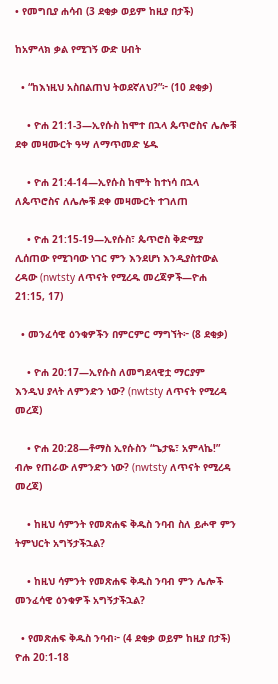• የመግቢያ ሐሳብ (3 ደቂቃ ወይም ከዚያ በታች)

ከአምላክ ቃል የሚገኝ ውድ ሀብት

  • “ከእነዚህ አስበልጠህ ትወደኛለህ?”፦ (10 ደቂቃ)

    • ዮሐ 21:1-3—ኢየሱስ ከሞተ በኋላ ጴጥሮስና ሌሎቹ ደቀ መዛሙርት ዓሣ ለማጥመድ ሄዱ

    • ዮሐ 21:4-14—ኢየሱስ ከሞት ከተነሳ በኋላ ለጴጥሮስና ለሌሎቹ ደቀ መዛሙርት ተገለጠ

    • ዮሐ 21:15-19—ኢየሱስ፣ ጴጥሮስ ቅድሚያ ሊሰጠው የሚገባው ነገር ምን እንደሆነ እንዲያስተውል ረዳው (nwtsty ለጥናት የሚረዱ መረጃዎች—ዮሐ 21:15, 17)

  • መንፈሳዊ ዕንቁዎችን በምርምር ማግኘት፦ (8 ደቂቃ)

    • ዮሐ 20:17—ኢየሱስ ለመግደላዊቷ ማርያም እንዲህ ያላት ለምንድን ነው? (nwtsty ለጥናት የሚረዳ መረጃ)

    • ዮሐ 20:28—ቶማስ ኢየሱስን “ጌታዬ፣ አምላኬ!” ብሎ የጠራው ለምንድን ነው? (nwtsty ለጥናት የሚረዳ መረጃ)

    • ከዚህ ሳምንት የመጽሐፍ ቅዱስ ንባብ ስለ ይሖዋ ምን ትምህርት አግኝታችኋል?

    • ከዚህ ሳምንት የመጽሐፍ ቅዱስ ንባብ ምን ሌሎች መንፈሳዊ ዕንቁዎች አግኝታችኋል?

  • የመጽሐፍ ቅዱስ ንባብ፦ (4 ደቂቃ ወይም ከዚያ በታች) ዮሐ 20:1-18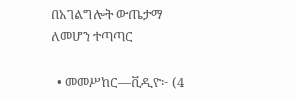በአገልግሎት ውጤታማ ለመሆን ተጣጣር

  • መመሥከር—ቪዲዮ፦ (4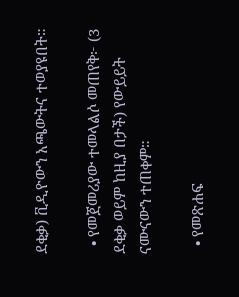ደቂቃ) ቪዲዮውን አጫውትና ተወያዩበት።

  • የመጀመሪያው ተመላልሶ መጠየቅ፦ (3 ደቂቃ ወይም ከዚያ በታች) የውይይት ናሙናውን ተጠቀም።

  • የመጽሐፍ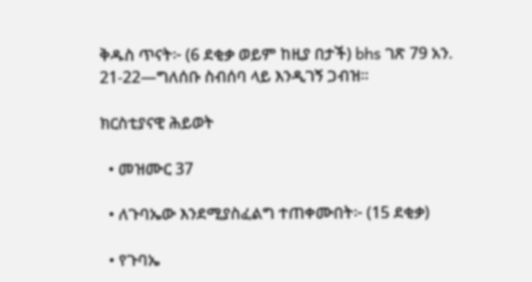ቅዱስ ጥናት፦ (6 ደቂቃ ወይም ከዚያ በታች) bhs ገጽ 79 አን. 21-22—ግለሰቡ ስብሰባ ላይ እንዲገኝ ጋብዝ።

ክርስቲያናዊ ሕይወት

  • መዝሙር 37

  • ለጉባኤው እንደሚያስፈልግ ተጠቀሙበት፦ (15 ደቂቃ)

  • የጉባኤ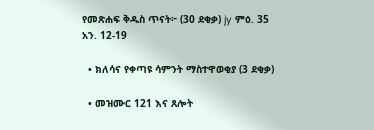የመጽሐፍ ቅዱስ ጥናት፦ (30 ደቂቃ) jy ምዕ. 35 አን. 12-19

  • ክለሳና የቀጣዩ ሳምንት ማስተዋወቂያ (3 ደቂቃ)

  • መዝሙር 121 እና ጸሎት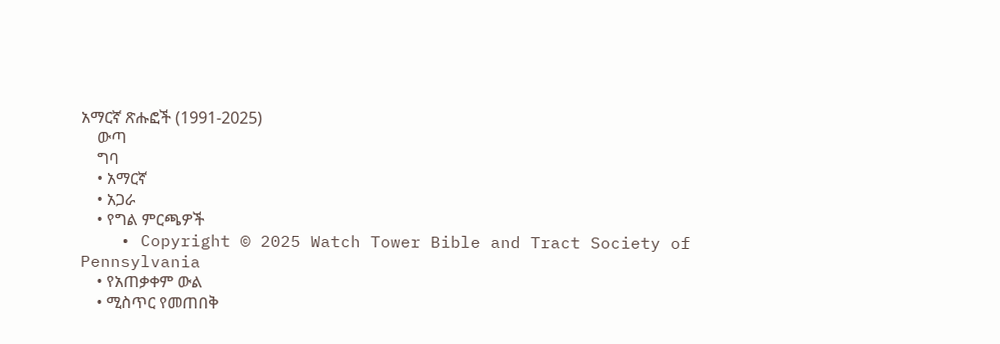አማርኛ ጽሑፎች (1991-2025)
    ውጣ
    ግባ
    • አማርኛ
    • አጋራ
    • የግል ምርጫዎች
    • Copyright © 2025 Watch Tower Bible and Tract Society of Pennsylvania
    • የአጠቃቀም ውል
    • ሚስጥር የመጠበቅ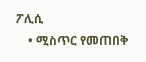ፖሊሲ
    • ሚስጥር የመጠበቅ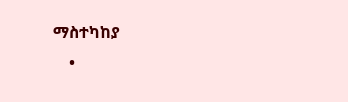ማስተካከያ
    •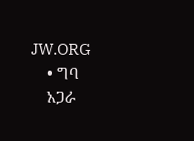JW.ORG
    • ግባ
    አጋራ